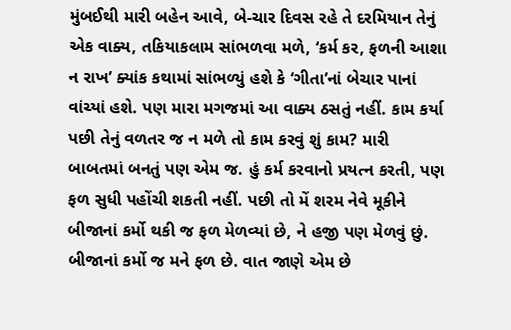મુંબઈથી મારી બહેન આવે, બે-ચાર દિવસ રહે તે દરમિયાન તેનું એક વાક્ય, તકિયાકલામ સાંભળવા મળે, ‘કર્મ કર, ફળની આશા ન રાખ’ ક્યાંક કથામાં સાંભળ્યું હશે કે ‘ગીતા’નાં બેચાર પાનાં વાંચ્યાં હશે. પણ મારા મગજમાં આ વાક્ય ઠસતું નહીં. કામ કર્યા પછી તેનું વળતર જ ન મળે તો કામ કરવું શું કામ? મારી બાબતમાં બનતું પણ એમ જ. હું કર્મ કરવાનો પ્રયત્ન કરતી, પણ ફળ સુધી પહોંચી શકતી નહીં. પછી તો મેં શરમ નેવે મૂકીને બીજાનાં કર્મો થકી જ ફળ મેળવ્યાં છે, ને હજી પણ મેળવું છું. બીજાનાં કર્મો જ મને ફળ છે. વાત જાણે એમ છે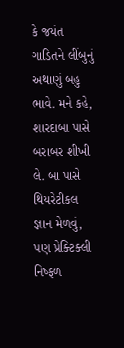કે જયંત ગાડિતને લીંબુનું અથાણું બહુ ભાવે. મને કહે, શારદાબા પાસે બરાબર શીખી લે. બા પાસે થિયરેટીકલ જ્ઞાન મેળવું, પણ પ્રેક્ટિક્લી નિષ્ફળ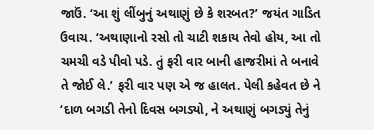જાઉં. ‘આ શું લીંબુનું અથાણું છે કે શરબત?’ જયંત ગાડિત ઉવાચ. ‘અથાણાનો રસો તો ચાટી શકાય તેવો હોય, આ તો ચમચી વડે પીવો પડે. તું ફરી વાર બાની હાજરીમાં તે બનાવે તે જોઈ લે.’ ફરી વાર પણ એ જ હાલત. પેલી કહેવત છે ને ‘દાળ બગડી તેનો દિવસ બગડ્યો, ને અથાણું બગડ્યું તેનું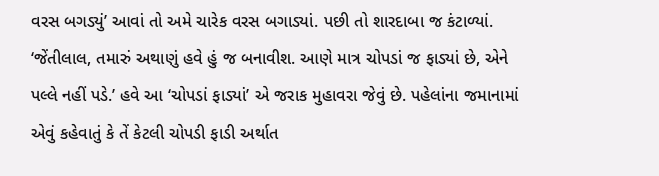વરસ બગડ્યું’ આવાં તો અમે ચારેક વરસ બગાડ્યાં. પછી તો શારદાબા જ કંટાળ્યાં. ‘જેંતીલાલ, તમારું અથાણું હવે હું જ બનાવીશ. આણે માત્ર ચોપડાં જ ફાડ્યાં છે, એને પલ્લે નહીં પડે.’ હવે આ ‘ચોપડાં ફાડ્યાં’ એ જરાક મુહાવરા જેવું છે. પહેલાંના જમાનામાં એવું કહેવાતું કે તેં કેટલી ચોપડી ફાડી અર્થાત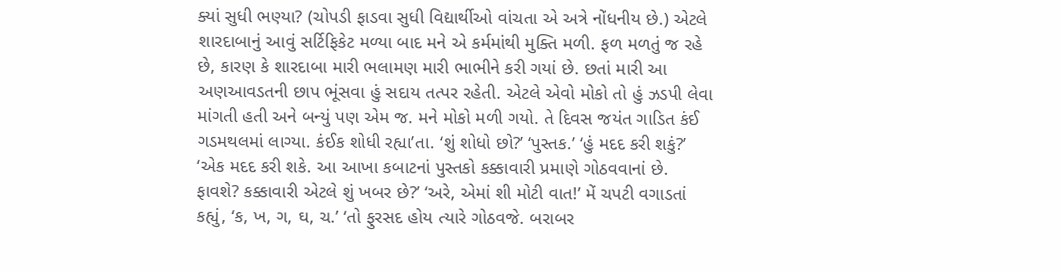ક્યાં સુધી ભણ્યા? (ચોપડી ફાડવા સુધી વિદ્યાર્થીઓ વાંચતા એ અત્રે નોંધનીય છે.) એટલે શારદાબાનું આવું સર્ટિફિકેટ મળ્યા બાદ મને એ કર્મમાંથી મુક્તિ મળી. ફળ મળતું જ રહે છે, કારણ કે શારદાબા મારી ભલામણ મારી ભાભીને કરી ગયાં છે. છતાં મારી આ અણઆવડતની છાપ ભૂંસવા હું સદાય તત્પર રહેતી. એટલે એવો મોકો તો હું ઝડપી લેવા માંગતી હતી અને બન્યું પણ એમ જ. મને મોકો મળી ગયો. તે દિવસ જયંત ગાડિત કંઈ ગડમથલમાં લાગ્યા. કંઈક શોધી રહ્યા’તા. ‘શું શોધો છો?’ ‘પુસ્તક.’ ‘હું મદદ કરી શકું?’ ‘એક મદદ કરી શકે. આ આખા કબાટનાં પુસ્તકો કક્કાવારી પ્રમાણે ગોઠવવાનાં છે. ફાવશે? કક્કાવારી એટલે શું ખબર છે?’ ‘અરે, એમાં શી મોટી વાત!’ મેં ચપટી વગાડતાં કહ્યું, ‘ક, ખ, ગ, ઘ, ચ.’ ‘તો ફુરસદ હોય ત્યારે ગોઠવજે. બરાબર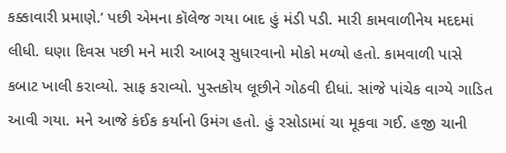કક્કાવારી પ્રમાણે.’ પછી એમના કૉલેજ ગયા બાદ હું મંડી પડી. મારી કામવાળીનેય મદદમાં લીધી. ઘણા દિવસ પછી મને મારી આબરૂ સુધારવાનો મોકો મળ્યો હતો. કામવાળી પાસે કબાટ ખાલી કરાવ્યો. સાફ કરાવ્યો. પુસ્તકોય લૂછીને ગોઠવી દીધાં. સાંજે પાંચેક વાગ્યે ગાડિત આવી ગયા. મને આજે કંઈક કર્યાનો ઉમંગ હતો. હું રસોડામાં ચા મૂકવા ગઈ. હજી ચાની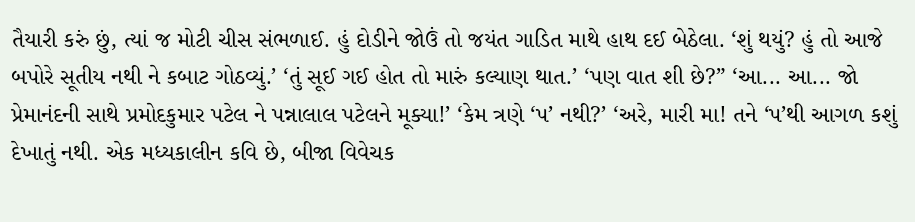તૈયારી કરું છું, ત્યાં જ મોટી ચીસ સંભળાઈ. હું દોડીને જોઉં તો જયંત ગાડિત માથે હાથ દઈ બેઠેલા. ‘શું થયું? હું તો આજે બપોરે સૂતીય નથી ને કબાટ ગોઠવ્યું.’ ‘તું સૂઈ ગઈ હોત તો મારું કલ્યાણ થાત.’ ‘પણ વાત શી છે?” ‘આ... આ... જો પ્રેમાનંદની સાથે પ્રમોદકુમાર પટેલ ને પન્નાલાલ પટેલને મૂક્યા!’ ‘કેમ ત્રણે ‘પ’ નથી?’ ‘અરે, મારી મા! તને ‘પ’થી આગળ કશું દેખાતું નથી. એક મધ્યકાલીન કવિ છે, બીજા વિવેચક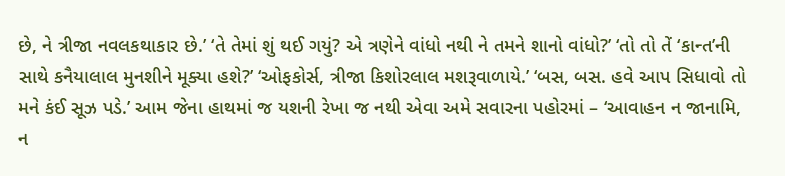છે, ને ત્રીજા નવલકથાકાર છે.’ ‘તે તેમાં શું થઈ ગયું? એ ત્રણેને વાંધો નથી ને તમને શાનો વાંધો?’ ‘તો તો તેં ‘કાન્ત’ની સાથે કનૈયાલાલ મુનશીને મૂક્યા હશે?’ ‘ઓફકોર્સ, ત્રીજા કિશોરલાલ મશરૂવાળાયે.’ ‘બસ, બસ. હવે આપ સિધાવો તો મને કંઈ સૂઝ પડે.’ આમ જેના હાથમાં જ યશની રેખા જ નથી એવા અમે સવારના પહોરમાં – ‘આવાહન ન જાનામિ, ન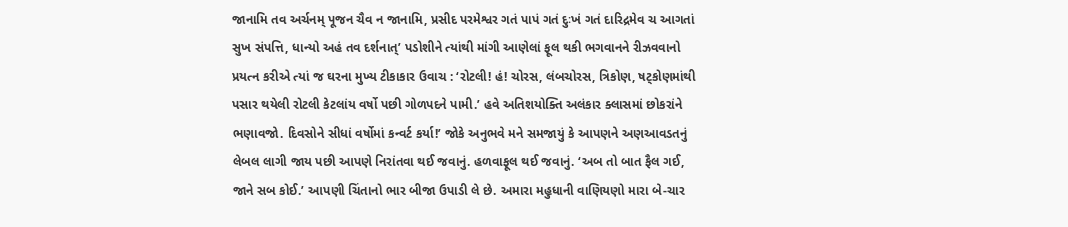જાનામિ તવ અર્ચનમ્ પૂજન ચૈવ ન જાનામિ, પ્રસીદ પરમેશ્વર ગતં પાપં ગતં દુઃખં ગતં દારિદ્રમેવ ચ આગતાં સુખ સંપત્તિ, ધાન્યો અહં તવ દર્શનાત્’ પડોશીને ત્યાંથી માંગી આણેલાં ફૂલ થકી ભગવાનને રીઝવવાનો પ્રયત્ન કરીએ ત્યાં જ ઘરના મુખ્ય ટીકાકાર ઉવાચ : ‘રોટલી! હં! ચોરસ, લંબચોરસ, ત્રિકોણ, ષટ્કોણમાંથી પસાર થયેલી રોટલી કેટલાંય વર્ષો પછી ગોળપદને પામી.’ હવે અતિશયોક્તિ અલંકાર ક્લાસમાં છોકરાંને ભણાવજો. દિવસોને સીધાં વર્ષોમાં કન્વર્ટ કર્યા!’ જોકે અનુભવે મને સમજાયું કે આપણને અણઆવડતનું લેબલ લાગી જાય પછી આપણે નિરાંતવા થઈ જવાનું. હળવાફૂલ થઈ જવાનું. ‘અબ તો બાત ફૈલ ગઈ, જાને સબ કોઈ.’ આપણી ચિંતાનો ભાર બીજા ઉપાડી લે છે. અમારા મહુધાની વાણિયણો મારા બે-ચાર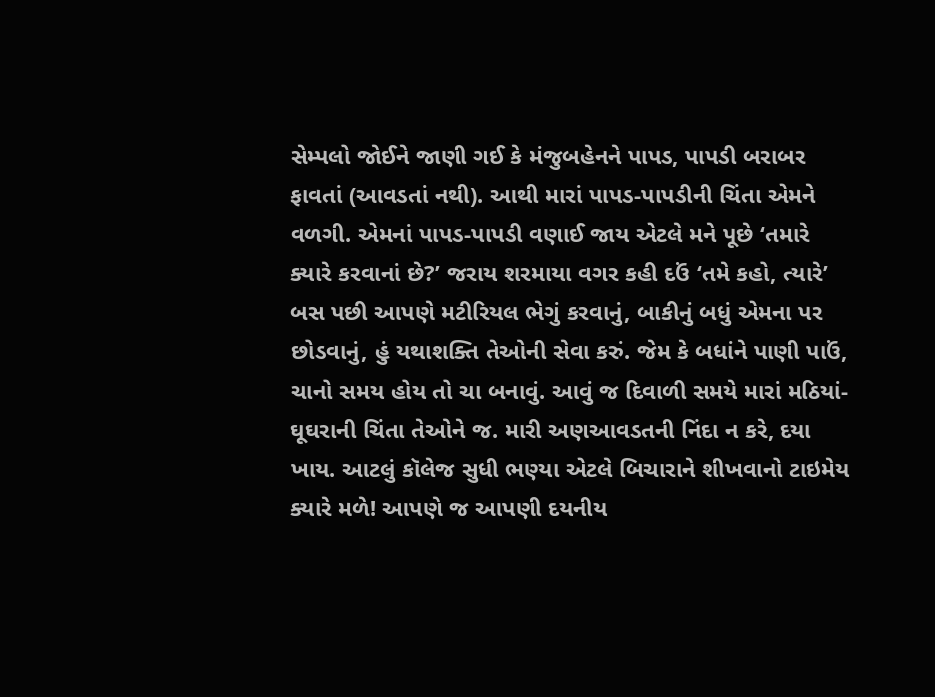સેમ્પલો જોઈને જાણી ગઈ કે મંજુબહેનને પાપડ, પાપડી બરાબર ફાવતાં (આવડતાં નથી). આથી મારાં પાપડ-પાપડીની ચિંતા એમને વળગી. એમનાં પાપડ-પાપડી વણાઈ જાય એટલે મને પૂછે ‘તમારે ક્યારે કરવાનાં છે?’ જરાય શરમાયા વગર કહી દઉં ‘તમે કહો, ત્યારે’ બસ પછી આપણે મટીરિયલ ભેગું કરવાનું, બાકીનું બધું એમના પર છોડવાનું, હું યથાશક્તિ તેઓની સેવા કરું. જેમ કે બધાંને પાણી પાઉં, ચાનો સમય હોય તો ચા બનાવું. આવું જ દિવાળી સમયે મારાં મઠિયાં-ઘૂઘરાની ચિંતા તેઓને જ. મારી અણઆવડતની નિંદા ન કરે, દયા ખાય. આટલું કૉલેજ સુધી ભણ્યા એટલે બિચારાને શીખવાનો ટાઇમેય ક્યારે મળે! આપણે જ આપણી દયનીય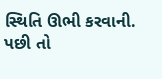સ્થિતિ ઊભી કરવાની. પછી તો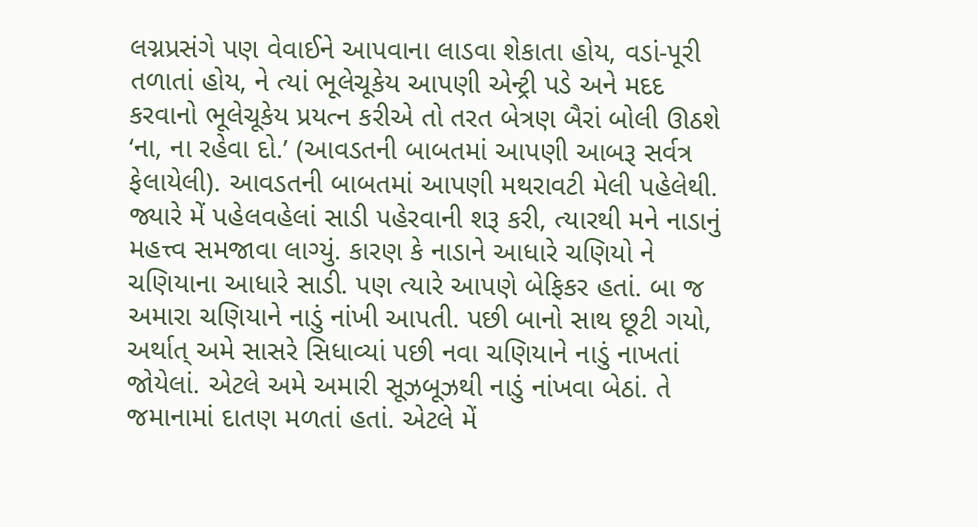લગ્નપ્રસંગે પણ વેવાઈને આપવાના લાડવા શેકાતા હોય, વડાં-પૂરી તળાતાં હોય, ને ત્યાં ભૂલેચૂકેય આપણી એન્ટ્રી પડે અને મદદ કરવાનો ભૂલેચૂકેય પ્રયત્ન કરીએ તો તરત બેત્રણ બૈરાં બોલી ઊઠશે ‘ના, ના રહેવા દો.’ (આવડતની બાબતમાં આપણી આબરૂ સર્વત્ર ફેલાયેલી). આવડતની બાબતમાં આપણી મથરાવટી મેલી પહેલેથી. જ્યારે મેં પહેલવહેલાં સાડી પહેરવાની શરૂ કરી, ત્યારથી મને નાડાનું મહત્ત્વ સમજાવા લાગ્યું. કારણ કે નાડાને આધારે ચણિયો ને ચણિયાના આધારે સાડી. પણ ત્યારે આપણે બેફિકર હતાં. બા જ અમારા ચણિયાને નાડું નાંખી આપતી. પછી બાનો સાથ છૂટી ગયો, અર્થાત્ અમે સાસરે સિધાવ્યાં પછી નવા ચણિયાને નાડું નાખતાં જોયેલાં. એટલે અમે અમારી સૂઝબૂઝથી નાડું નાંખવા બેઠાં. તે જમાનામાં દાતણ મળતાં હતાં. એટલે મેં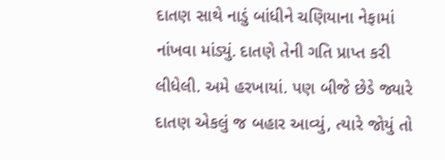દાતણ સાથે નાડું બાંધીને ચણિયાના નેફામાં નાંખવા માંડ્યું. દાતણે તેની ગતિ પ્રાપ્ત કરી લીધેલી. અમે હરખાયાં. પણ બીજે છેડે જ્યારે દાતણ એકલું જ બહાર આવ્યું, ત્યારે જોયું તો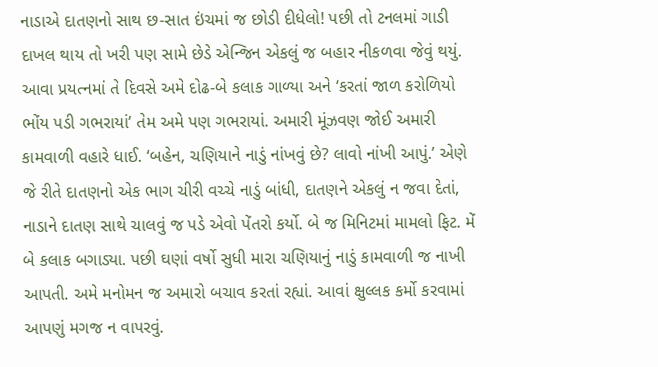નાડાએ દાતણનો સાથ છ-સાત ઇંચમાં જ છોડી દીધેલો! પછી તો ટનલમાં ગાડી દાખલ થાય તો ખરી પણ સામે છેડે એન્જિન એકલું જ બહાર નીકળવા જેવું થયું. આવા પ્રયત્નમાં તે દિવસે અમે દોઢ-બે કલાક ગાળ્યા અને ‘કરતાં જાળ કરોળિયો ભોંય પડી ગભરાયાં’ તેમ અમે પણ ગભરાયાં. અમારી મૂંઝવણ જોઈ અમારી કામવાળી વહારે ધાઈ. ‘બહેન, ચણિયાને નાડું નાંખવું છે? લાવો નાંખી આપું.’ એણે જે રીતે દાતણનો એક ભાગ ચીરી વચ્ચે નાડું બાંધી, દાતણને એકલું ન જવા દેતાં, નાડાને દાતણ સાથે ચાલવું જ પડે એવો પેંતરો કર્યો. બે જ મિનિટમાં મામલો ફિટ. મેં બે કલાક બગાડ્યા. પછી ઘણાં વર્ષો સુધી મારા ચણિયાનું નાડું કામવાળી જ નાખી આપતી. અમે મનોમન જ અમારો બચાવ કરતાં રહ્યાં. આવાં ક્ષુલ્લક કર્મો કરવામાં આપણું મગજ ન વાપરવું.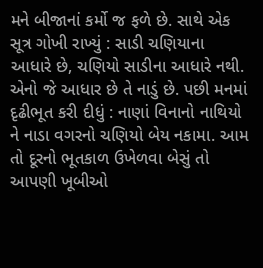મને બીજાનાં કર્મો જ ફળે છે. સાથે એક સૂત્ર ગોખી રાખ્યું : સાડી ચણિયાના આધારે છે, ચણિયો સાડીના આધારે નથી. એનો જે આધાર છે તે નાડું છે. પછી મનમાં દૃઢીભૂત કરી દીધું : નાણાં વિનાનો નાથિયો ને નાડા વગરનો ચણિયો બેય નકામા. આમ તો દૂરનો ભૂતકાળ ઉખેળવા બેસું તો આપણી ખૂબીઓ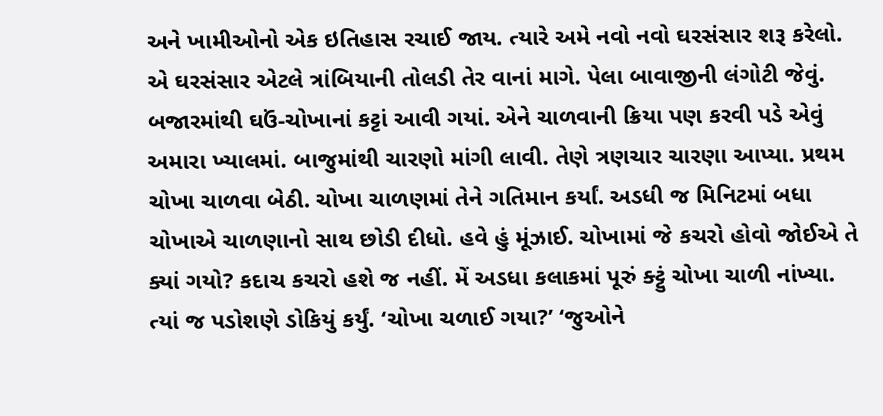અને ખામીઓનો એક ઇતિહાસ રચાઈ જાય. ત્યારે અમે નવો નવો ઘરસંસાર શરૂ કરેલો. એ ઘરસંસાર એટલે ત્રાંબિયાની તોલડી તેર વાનાં માગે. પેલા બાવાજીની લંગોટી જેવું. બજારમાંથી ઘઉં-ચોખાનાં કટ્ટાં આવી ગયાં. એને ચાળવાની ક્રિયા પણ કરવી પડે એવું અમારા ખ્યાલમાં. બાજુમાંથી ચારણો માંગી લાવી. તેણે ત્રણચાર ચારણા આપ્યા. પ્રથમ ચોખા ચાળવા બેઠી. ચોખા ચાળણમાં તેને ગતિમાન કર્યાં. અડધી જ મિનિટમાં બધા ચોખાએ ચાળણાનો સાથ છોડી દીધો. હવે હું મૂંઝાઈ. ચોખામાં જે કચરો હોવો જોઈએ તે ક્યાં ગયો? કદાચ કચરો હશે જ નહીં. મેં અડધા કલાકમાં પૂરું ક્ટ્ટું ચોખા ચાળી નાંખ્યા. ત્યાં જ પડોશણે ડોકિયું કર્યું. ‘ચોખા ચળાઈ ગયા?’ ‘જુઓને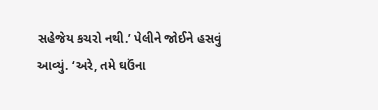સહેજેય કચરો નથી.’ પેલીને જોઈને હસવું આવ્યું. ‘અરે, તમે ઘઉંના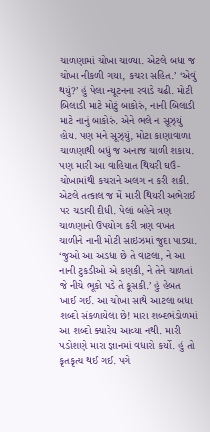ચાળણામાં ચોખા ચાળ્યા. એટલે બધા જ ચોખા નીકળી ગયા, કચરા સહિત.’ ‘એવું થયું?’ હું પેલા ન્યૂટનના રવાડે ચઢી. મોટી બિલાડી માટે મોટું બાકોરું, નાની બિલાડી માટે નાનું બાકોરું. એને ભલે ન સૂઝ્યું હોય. પણ મને સૂઝ્યું, મોટા કાણાવાળા ચાળણાથી બધું જ અનાજ ચાળી શકાય. પણ મારી આ વાહિયાત થિયરી ઘઉં-ચોખામાંથી કચરાને અલગ ન કરી શકી. એટલે તત્કાલ જ મેં મારી થિયરી અભેરાઈ પર ચડાવી દીધી. પેલાં બહેને ત્રણ ચાળણાનો ઉપયોગ કરી ત્રણ વખત ચાળીને નાની મોટી સાઇઝમાં જુદા પાડ્યા. ‘જુઓ આ અડધા છે તે વાટલા, ને આ નાની ટુકડીઓ એ કણકી, ને તેને ચાળતાં જે નીચે ભૂકો પડે તે કૂસકી.’ હું હેબત ખાઈ ગઈ. આ ચોખા સાથે આટલા બધા શબ્દો સંકળાયેલા છે! મારા શબ્દભંડોળમાં આ શબ્દો ક્યારેય આવ્યા નથી. મારી પડોશણે મારા જ્ઞાનમાં વધારો કર્યો. હું તો કૃતકૃત્ય થઈ ગઈ. પગે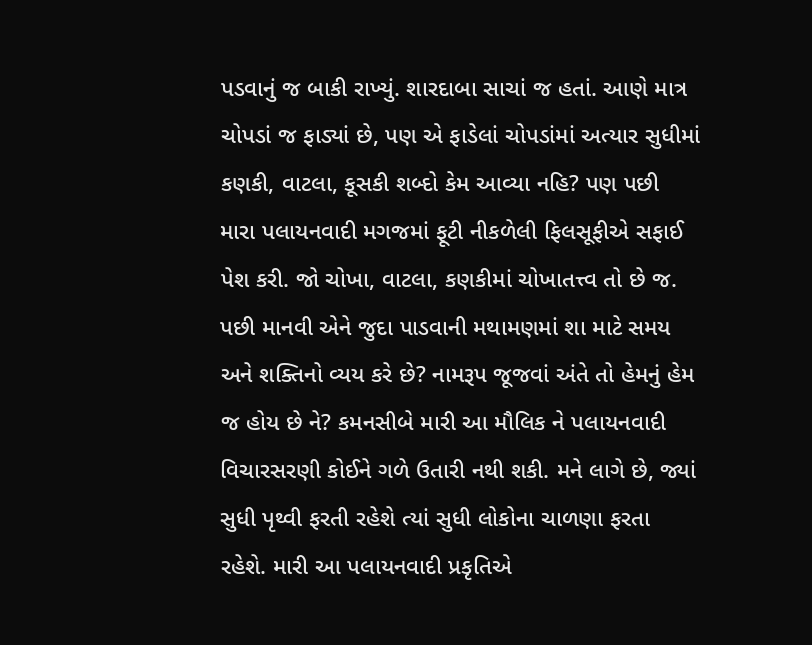પડવાનું જ બાકી રાખ્યું. શારદાબા સાચાં જ હતાં. આણે માત્ર ચોપડાં જ ફાડ્યાં છે, પણ એ ફાડેલાં ચોપડાંમાં અત્યાર સુધીમાં કણકી, વાટલા, કૂસકી શબ્દો કેમ આવ્યા નહિ? પણ પછી મારા પલાયનવાદી મગજમાં ફૂટી નીકળેલી ફિલસૂફીએ સફાઈ પેશ કરી. જો ચોખા, વાટલા, કણકીમાં ચોખાતત્ત્વ તો છે જ. પછી માનવી એને જુદા પાડવાની મથામણમાં શા માટે સમય અને શક્તિનો વ્યય કરે છે? નામરૂપ જૂજવાં અંતે તો હેમનું હેમ જ હોય છે ને? કમનસીબે મારી આ મૌલિક ને પલાયનવાદી વિચારસરણી કોઈને ગળે ઉતારી નથી શકી. મને લાગે છે, જ્યાં સુધી પૃથ્વી ફરતી રહેશે ત્યાં સુધી લોકોના ચાળણા ફરતા રહેશે. મારી આ પલાયનવાદી પ્રકૃતિએ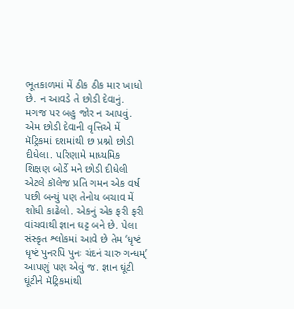ભૂતકાળમાં મેં ઠીક ઠીક માર ખાધો છે. ન આવડે તે છોડી દેવાનું. મગજ પર બહુ જોર ન આપવું. એમ છોડી દેવાની વૃત્તિએ મેં મૅટ્રિકમાં દશમાંથી છ પ્રશ્નો છોડી દીધેલા. પરિણામે માધ્યમિક શિક્ષણ બોર્ડે મને છોડી દીધેલી એટલે કૉલેજ પ્રતિ ગમન એક વર્ષ પછી બન્યું પણ તેનોય બચાવ મેં શોધી કાઢેલો. એકનું એક ફરી ફરી વાંચવાથી જ્ઞાન ઘટ્ટ બને છે. પેલા સંસ્કૃત શ્લોકમાં આવે છે તેમ ‘ધૃષ્ટં ધૃષ્ટં પુનરપિ પુનઃ ચંદનં ચારુ ગન્ધમ્’ આપણું પણ એવું જ. જ્ઞાન ઘૂંટી ઘૂંટીને મૅટ્રિકમાંથી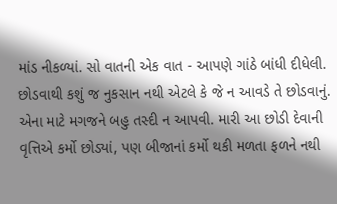માંડ નીકળ્યાં. સો વાતની એક વાત - આપણે ગાંઠે બાંધી દીધેલી. છોડવાથી કશું જ નુકસાન નથી એટલે કે જે ન આવડે તે છોડવાનું. એના માટે મગજને બહુ તસ્દી ન આપવી. મારી આ છોડી દેવાની વૃત્તિએ કર્મો છોડ્યાં, પણ બીજાનાં કર્મો થકી મળતા ફળને નથી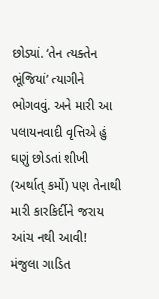છોડ્યાં. ‘તેન ત્યક્તેન ભૂંજિયાં’ ત્યાગીને ભોગવવું. અને મારી આ પલાયનવાદી વૃત્તિએ હું ઘણું છોડતાં શીખી (અર્થાત્ કર્મો) પણ તેનાથી મારી કારકિર્દીને જરાય આંચ નથી આવી!
મંજુલા ગાડિત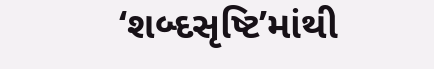‘શબ્દસૃષ્ટિ’માંથી